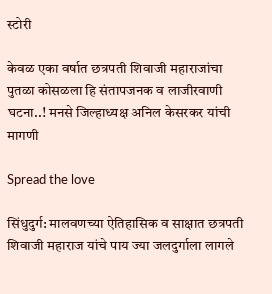स्टोरी

केवळ एका वर्षात छत्रपती शिवाजी महाराजांचा पुतळा कोसळला हि संतापजनक व लाजीरवाणी घटना..! मनसे जिल्हाध्यक्ष अनिल केसरकर यांची मागणी

Spread the love

सिंधुदुर्ग: मालवणच्या ऐतिहासिक व साक्षात छत्रपती शिवाजी महाराज यांचे पाय ज्या जलदुर्गाला लागले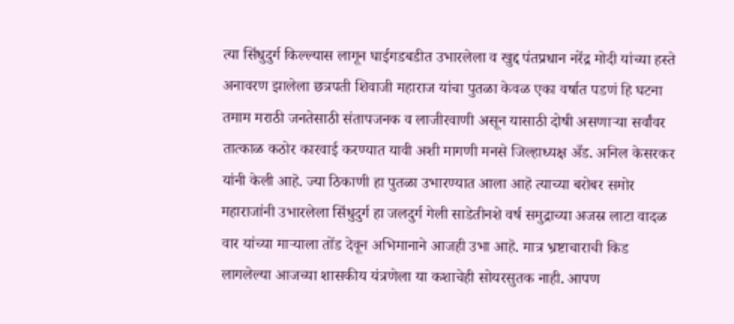त्या सिंधुदुर्ग किल्ल्यास लागून घाईगडबडीत उभारलेला व खुद्द पंतप्रधान नरेंद्र मोदी यांच्या हस्ते अनावरण झालेला छत्रपती शिवाजी महाराज यांचा पुतळा केवळ एका वर्षात पडणं हि घटना तमाम मराठी जनतेसाठी संतापजनक व लाजीरवाणी असून यासाठी दोषी असणाऱ्या सर्वांवर तात्काळ कठोर कारवाई करण्यात यावी अशी मागणी मनसे जिल्हाध्यक्ष अँड. अनिल केसरकर यांनी केली आहॆ. ज्या ठिकाणी हा पुतळा उभारण्यात आला आहॆ त्याच्या बरोबर समोर महाराजांनी उभारलेला सिंधुदुर्ग हा जलदुर्ग गेली साडेतीनशे वर्ष समुद्राच्या अजस्र लाटा वादळ वार यांच्या माऱ्याला तोंड देवून अभिमानाने आजही उभा आहॆ. मात्र भ्रष्टाचाराची किड लागलेल्या आजच्या शासकीय यंत्रणेला या कशाचेही सोयरसुतक नाही. आपण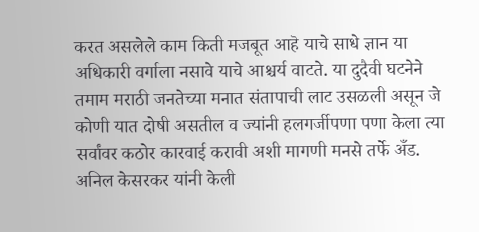करत असलेले काम किती मजबूत आहॆ याचे साधे ज्ञान या अधिकारी वर्गाला नसावे याचे आश्चर्य वाटते. या दुदैवी घटनेने तमाम मराठी जनतेच्या मनात संतापाची लाट उसळली असून जे कोणी यात दोषी असतील व ज्यांनी हलगर्जीपणा पणा केला त्या सर्वांवर कठोर कारवाई करावी अशी मागणी मनसे तर्फे अँड. अनिल केसरकर यांनी केली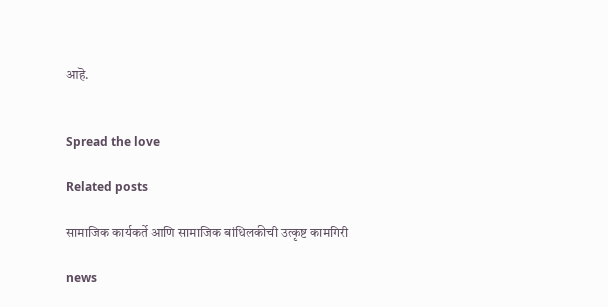आहॆ.


Spread the love

Related posts

सामाजिक कार्यकर्ते आणि सामाजिक बांधिलकीची उत्कृष्ट कामगिरी

news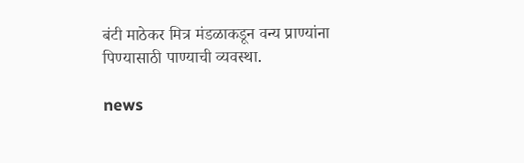बंटी माठेकर मित्र मंडळाकडून वन्य प्राण्यांना पिण्यासाठी पाण्याची व्यवस्था.

news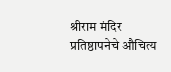श्रीराम मंदिर प्रतिष्ठापनेचे औचित्य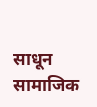साधून सामाजिक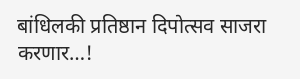बांधिलकी प्रतिष्ठान दिपोत्सव साजरा करणार…!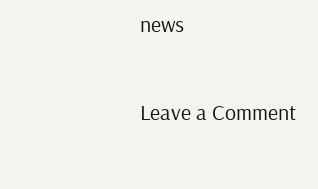news

Leave a Comment